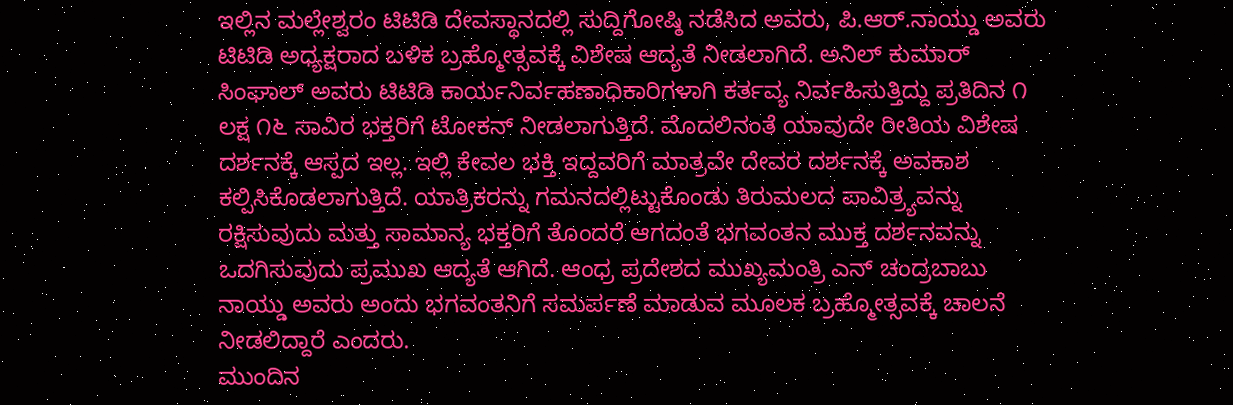ಇಲ್ಲಿನ ಮಲ್ಲೇಶ್ವರಂ ಟಿಟಿಡಿ ದೇವಸ್ಥಾನದಲ್ಲಿ ಸುದ್ದಿಗೋಷ್ಠಿ ನಡೆಸಿದ ಅವರು, ಪಿ.ಆರ್.ನಾಯ್ಡು ಅವರು ಟಿಟಿಡಿ ಅಧ್ಯಕ್ಷರಾದ ಬಳಿಕ ಬ್ರಹ್ಮೋತ್ಸವಕ್ಕೆ ವಿಶೇಷ ಆದ್ಯತೆ ನೀಡಲಾಗಿದೆ. ಅನಿಲ್ ಕುಮಾರ್ ಸಿಂಘಾಲ್ ಅವರು ಟಿಟಿಡಿ ಕಾರ್ಯನಿರ್ವಹಣಾಧಿಕಾರಿಗಳಾಗಿ ಕರ್ತವ್ಯ ನಿರ್ವಹಿಸುತ್ತಿದ್ದು ಪ್ರತಿದಿನ ೧ ಲಕ್ಷ ೧೬ ಸಾವಿರ ಭಕ್ತರಿಗೆ ಟೋಕನ್ ನೀಡಲಾಗುತ್ತಿದೆ. ಮೊದಲಿನಂತೆ ಯಾವುದೇ ರೀತಿಯ ವಿಶೇಷ ದರ್ಶನಕ್ಕೆ ಆಸ್ಪದ ಇಲ್ಲ. ಇಲ್ಲಿ ಕೇವಲ ಭಕ್ತಿ ಇದ್ದವರಿಗೆ ಮಾತ್ರವೇ ದೇವರ ದರ್ಶನಕ್ಕೆ ಅವಕಾಶ ಕಲ್ಪಿಸಿಕೊಡಲಾಗುತ್ತಿದೆ. ಯಾತ್ರಿಕರನ್ನು ಗಮನದಲ್ಲಿಟ್ಟುಕೊಂಡು ತಿರುಮಲದ ಪಾವಿತ್ರ್ಯವನ್ನು ರಕ್ಷಿಸುವುದು ಮತ್ತು ಸಾಮಾನ್ಯ ಭಕ್ತರಿಗೆ ತೊಂದರೆ ಆಗದಂತೆ ಭಗವಂತನ ಮುಕ್ತ ದರ್ಶನವನ್ನು ಒದಗಿಸುವುದು ಪ್ರಮುಖ ಆದ್ಯತೆ ಆಗಿದೆ. ಆಂಧ್ರ ಪ್ರದೇಶದ ಮುಖ್ಯಮಂತ್ರಿ ಎನ್ ಚಂದ್ರಬಾಬು ನಾಯ್ಡು ಅವರು ಅಂದು ಭಗವಂತನಿಗೆ ಸಮರ್ಪಣೆ ಮಾಡುವ ಮೂಲಕ ಬ್ರಹ್ಮೋತ್ಸವಕ್ಕೆ ಚಾಲನೆ ನೀಡಲಿದ್ದಾರೆ ಎಂದರು.
ಮುಂದಿನ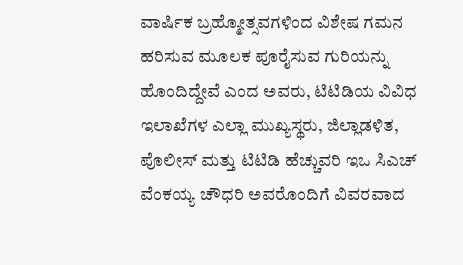ವಾರ್ಷಿಕ ಬ್ರಹ್ಮೋತ್ಸವಗಳಿಂದ ವಿಶೇಷ ಗಮನ ಹರಿಸುವ ಮೂಲಕ ಪೂರೈಸುವ ಗುರಿಯನ್ನು ಹೊಂದಿದ್ದೇವೆ ಎಂದ ಅವರು, ಟಿಟಿಡಿಯ ವಿವಿಧ ಇಲಾಖೆಗಳ ಎಲ್ಲಾ ಮುಖ್ಯಸ್ಥರು, ಜಿಲ್ಲಾಡಳಿತ, ಪೊಲೀಸ್ ಮತ್ತು ಟಿಟಿಡಿ ಹೆಚ್ಚುವರಿ ಇಒ ಸಿಎಚ್ ವೆಂಕಯ್ಯ ಚೌಧರಿ ಅವರೊಂದಿಗೆ ವಿವರವಾದ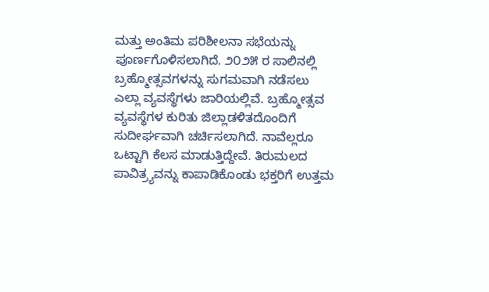ಮತ್ತು ಅಂತಿಮ ಪರಿಶೀಲನಾ ಸಭೆಯನ್ನು ಪೂರ್ಣಗೊಳಿಸಲಾಗಿದೆ. ೨೦೨೫ ರ ಸಾಲಿನಲ್ಲಿ ಬ್ರಹ್ಮೋತ್ಸವಗಳನ್ನು ಸುಗಮವಾಗಿ ನಡೆಸಲು ಎಲ್ಲಾ ವ್ಯವಸ್ಥೆಗಳು ಜಾರಿಯಲ್ಲಿವೆ. ಬ್ರಹ್ಮೋತ್ಸವ ವ್ಯವಸ್ಥೆಗಳ ಕುರಿತು ಜಿಲ್ಲಾಡಳಿತದೊಂದಿಗೆ ಸುದೀರ್ಘವಾಗಿ ಚರ್ಚಿಸಲಾಗಿದೆ. ನಾವೆಲ್ಲರೂ ಒಟ್ಟಾಗಿ ಕೆಲಸ ಮಾಡುತ್ತಿದ್ದೇವೆ. ತಿರುಮಲದ ಪಾವಿತ್ರ್ಯವನ್ನು ಕಾಪಾಡಿಕೊಂಡು ಭಕ್ತರಿಗೆ ಉತ್ತಮ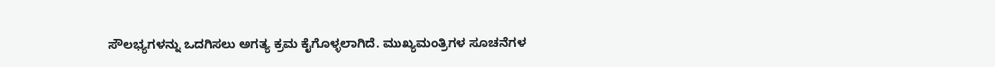ಸೌಲಭ್ಯಗಳನ್ನು ಒದಗಿಸಲು ಅಗತ್ಯ ಕ್ರಮ ಕೈಗೊಳ್ಳಲಾಗಿದೆ. ಮುಖ್ಯಮಂತ್ರಿಗಳ ಸೂಚನೆಗಳ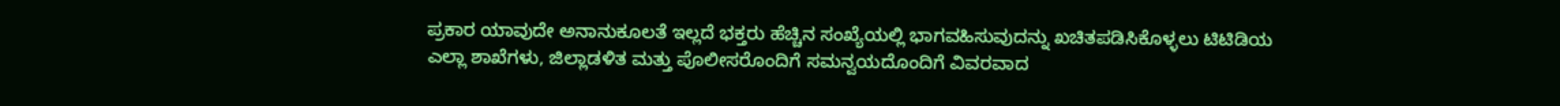ಪ್ರಕಾರ ಯಾವುದೇ ಅನಾನುಕೂಲತೆ ಇಲ್ಲದೆ ಭಕ್ತರು ಹೆಚ್ಚಿನ ಸಂಖ್ಯೆಯಲ್ಲಿ ಭಾಗವಹಿಸುವುದನ್ನು ಖಚಿತಪಡಿಸಿಕೊಳ್ಳಲು ಟಿಟಿಡಿಯ ಎಲ್ಲಾ ಶಾಖೆಗಳು, ಜಿಲ್ಲಾಡಳಿತ ಮತ್ತು ಪೊಲೀಸರೊಂದಿಗೆ ಸಮನ್ವಯದೊಂದಿಗೆ ವಿವರವಾದ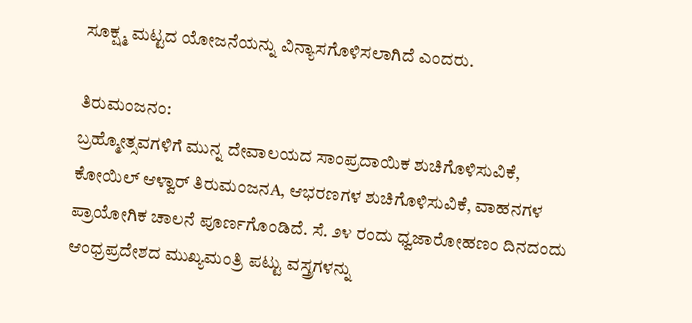ಸೂಕ್ಷ್ಮ ಮಟ್ಟದ ಯೋಜನೆಯನ್ನು ವಿನ್ಯಾಸಗೊಳಿಸಲಾಗಿದೆ ಎಂದರು.

ತಿರುಮಂಜನಂ:
ಬ್ರಹ್ಮೋತ್ಸವಗಳಿಗೆ ಮುನ್ನ ದೇವಾಲಯದ ಸಾಂಪ್ರದಾಯಿಕ ಶುಚಿಗೊಳಿಸುವಿಕೆ, ಕೋಯಿಲ್ ಆಳ್ವಾರ್ ತಿರುಮಂಜನA, ಆಭರಣಗಳ ಶುಚಿಗೊಳಿಸುವಿಕೆ, ವಾಹನಗಳ ಪ್ರಾಯೋಗಿಕ ಚಾಲನೆ ಪೂರ್ಣಗೊಂಡಿದೆ. ಸೆ. ೨೪ ರಂದು ಧ್ವಜಾರೋಹಣಂ ದಿನದಂದು ಆಂಧ್ರಪ್ರದೇಶದ ಮುಖ್ಯಮಂತ್ರಿ ಪಟ್ಟು ವಸ್ತ್ರಗಳನ್ನು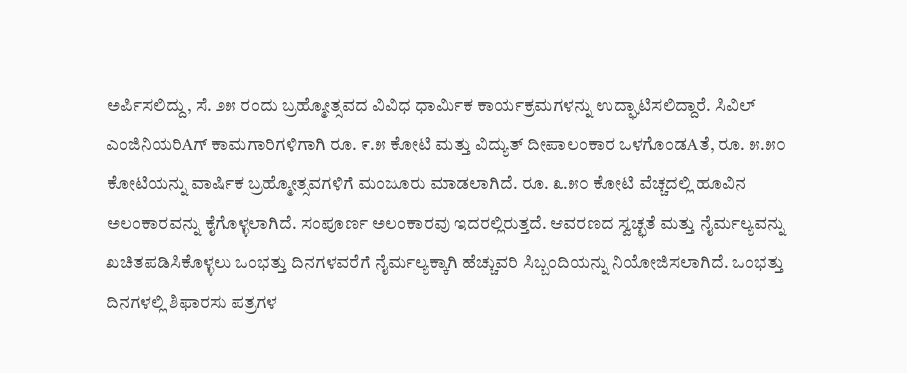ಅರ್ಪಿಸಲಿದ್ದು, ಸೆ. ೨೫ ರಂದು ಬ್ರಹ್ಮೋತ್ಸವದ ವಿವಿಧ ಧಾರ್ಮಿಕ ಕಾರ್ಯಕ್ರಮಗಳನ್ನು ಉದ್ಘಾಟಿಸಲಿದ್ದಾರೆ. ಸಿವಿಲ್ ಎಂಜಿನಿಯರಿAಗ್ ಕಾಮಗಾರಿಗಳಿಗಾಗಿ ರೂ. ೯.೫ ಕೋಟಿ ಮತ್ತು ವಿದ್ಯುತ್ ದೀಪಾಲಂಕಾರ ಒಳಗೊಂಡAತೆ, ರೂ. ೫.೫೦ ಕೋಟಿಯನ್ನು ವಾರ್ಷಿಕ ಬ್ರಹ್ಮೋತ್ಸವಗಳಿಗೆ ಮಂಜೂರು ಮಾಡಲಾಗಿದೆ. ರೂ. ೩.೫೦ ಕೋಟಿ ವೆಚ್ಚದಲ್ಲಿ ಹೂವಿನ ಅಲಂಕಾರವನ್ನು ಕೈಗೊಳ್ಳಲಾಗಿದೆ. ಸಂಪೂರ್ಣ ಅಲಂಕಾರವು ಇದರಲ್ಲಿರುತ್ತದೆ. ಆವರಣದ ಸ್ವಚ್ಛತೆ ಮತ್ತು ನೈರ್ಮಲ್ಯವನ್ನು ಖಚಿತಪಡಿಸಿಕೊಳ್ಳಲು ಒಂಭತ್ತು ದಿನಗಳವರೆಗೆ ನೈರ್ಮಲ್ಯಕ್ಕಾಗಿ ಹೆಚ್ಚುವರಿ ಸಿಬ್ಬಂದಿಯನ್ನು ನಿಯೋಜಿಸಲಾಗಿದೆ. ಒಂಭತ್ತು ದಿನಗಳಲ್ಲಿ ಶಿಫಾರಸು ಪತ್ರಗಳ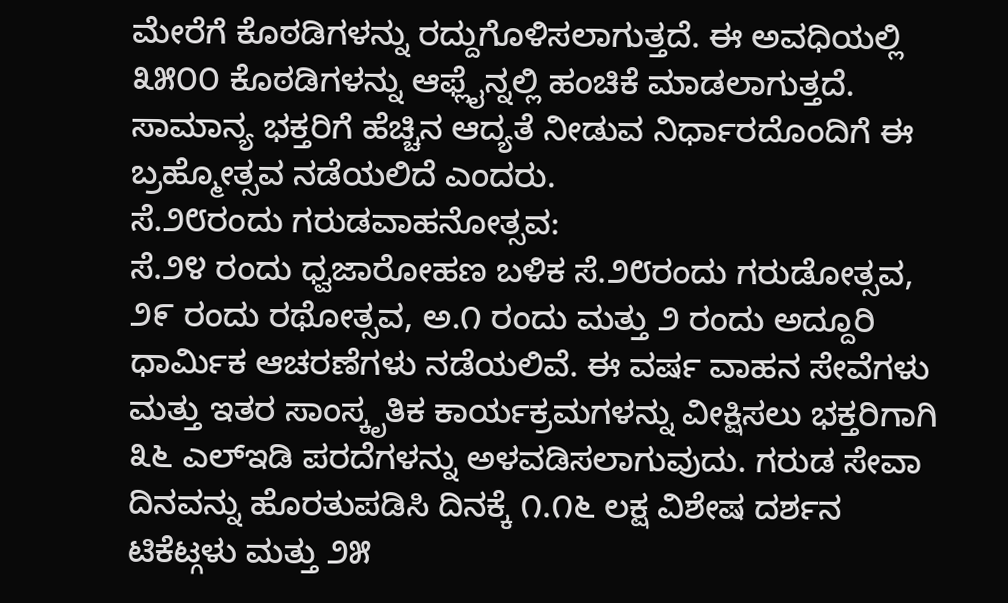ಮೇರೆಗೆ ಕೊಠಡಿಗಳನ್ನು ರದ್ದುಗೊಳಿಸಲಾಗುತ್ತದೆ. ಈ ಅವಧಿಯಲ್ಲಿ ೩೫೦೦ ಕೊಠಡಿಗಳನ್ನು ಆಫ್ಲೈನ್ನಲ್ಲಿ ಹಂಚಿಕೆ ಮಾಡಲಾಗುತ್ತದೆ. ಸಾಮಾನ್ಯ ಭಕ್ತರಿಗೆ ಹೆಚ್ಚಿನ ಆದ್ಯತೆ ನೀಡುವ ನಿರ್ಧಾರದೊಂದಿಗೆ ಈ ಬ್ರಹ್ಮೋತ್ಸವ ನಡೆಯಲಿದೆ ಎಂದರು.
ಸೆ.೨೮ರಂದು ಗರುಡವಾಹನೋತ್ಸವ:
ಸೆ.೨೪ ರಂದು ಧ್ವಜಾರೋಹಣ ಬಳಿಕ ಸೆ.೨೮ರಂದು ಗರುಡೋತ್ಸವ, ೨೯ ರಂದು ರಥೋತ್ಸವ, ಅ.೧ ರಂದು ಮತ್ತು ೨ ರಂದು ಅದ್ದೂರಿ ಧಾರ್ಮಿಕ ಆಚರಣೆಗಳು ನಡೆಯಲಿವೆ. ಈ ವರ್ಷ ವಾಹನ ಸೇವೆಗಳು ಮತ್ತು ಇತರ ಸಾಂಸ್ಕೃತಿಕ ಕಾರ್ಯಕ್ರಮಗಳನ್ನು ವೀಕ್ಷಿಸಲು ಭಕ್ತರಿಗಾಗಿ ೩೬ ಎಲ್ಇಡಿ ಪರದೆಗಳನ್ನು ಅಳವಡಿಸಲಾಗುವುದು. ಗರುಡ ಸೇವಾ ದಿನವನ್ನು ಹೊರತುಪಡಿಸಿ ದಿನಕ್ಕೆ ೧.೧೬ ಲಕ್ಷ ವಿಶೇಷ ದರ್ಶನ ಟಿಕೆಟ್ಗಳು ಮತ್ತು ೨೫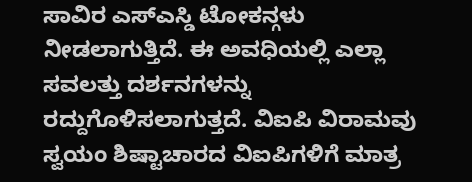ಸಾವಿರ ಎಸ್ಎಸ್ಡಿ ಟೋಕನ್ಗಳು ನೀಡಲಾಗುತ್ತಿದೆ. ಈ ಅವಧಿಯಲ್ಲಿ ಎಲ್ಲಾ ಸವಲತ್ತು ದರ್ಶನಗಳನ್ನು ರದ್ದುಗೊಳಿಸಲಾಗುತ್ತದೆ. ವಿಐಪಿ ವಿರಾಮವು ಸ್ವಯಂ ಶಿಷ್ಟಾಚಾರದ ವಿಐಪಿಗಳಿಗೆ ಮಾತ್ರ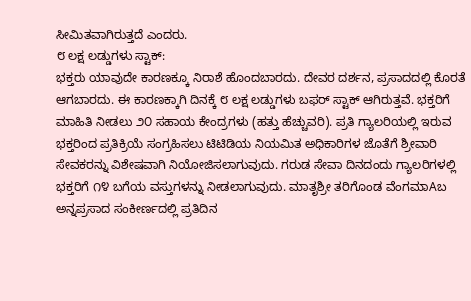ಸೀಮಿತವಾಗಿರುತ್ತದೆ ಎಂದರು.
೮ ಲಕ್ಷ ಲಡ್ಡುಗಳು ಸ್ಟಾಕ್:
ಭಕ್ತರು ಯಾವುದೇ ಕಾರಣಕ್ಕೂ ನಿರಾಶೆ ಹೊಂದಬಾರದು. ದೇವರ ದರ್ಶನ, ಪ್ರಸಾದದಲ್ಲಿ ಕೊರತೆ ಆಗಬಾರದು. ಈ ಕಾರಣಕ್ಕಾಗಿ ದಿನಕ್ಕೆ ೮ ಲಕ್ಷ ಲಡ್ಡುಗಳು ಬಫರ್ ಸ್ಟಾಕ್ ಆಗಿರುತ್ತವೆ. ಭಕ್ತರಿಗೆ ಮಾಹಿತಿ ನೀಡಲು ೨೦ ಸಹಾಯ ಕೇಂದ್ರಗಳು (ಹತ್ತು ಹೆಚ್ಚುವರಿ). ಪ್ರತಿ ಗ್ಯಾಲರಿಯಲ್ಲಿ ಇರುವ ಭಕ್ತರಿಂದ ಪ್ರತಿಕ್ರಿಯೆ ಸಂಗ್ರಹಿಸಲು ಟಿಟಿಡಿಯ ನಿಯಮಿತ ಅಧಿಕಾರಿಗಳ ಜೊತೆಗೆ ಶ್ರೀವಾರಿ ಸೇವಕರನ್ನು ವಿಶೇಷವಾಗಿ ನಿಯೋಜಿಸಲಾಗುವುದು. ಗರುಡ ಸೇವಾ ದಿನದಂದು ಗ್ಯಾಲರಿಗಳಲ್ಲಿ ಭಕ್ತರಿಗೆ ೧೪ ಬಗೆಯ ವಸ್ತುಗಳನ್ನು ನೀಡಲಾಗುವುದು. ಮಾತೃಶ್ರೀ ತರಿಗೊಂಡ ವೆಂಗಮಾAಬ ಅನ್ನಪ್ರಸಾದ ಸಂಕೀರ್ಣದಲ್ಲಿ ಪ್ರತಿದಿನ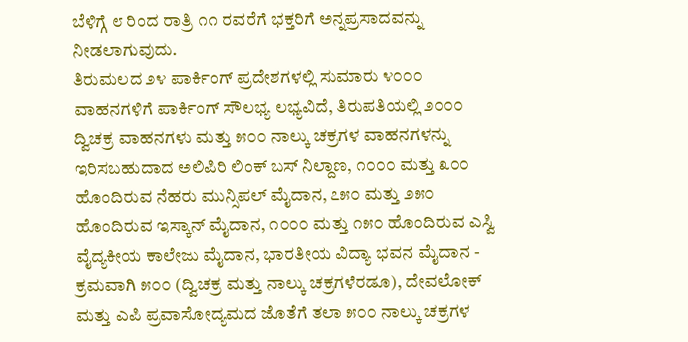ಬೆಳಿಗ್ಗೆ ೮ ರಿಂದ ರಾತ್ರಿ ೧೧ ರವರೆಗೆ ಭಕ್ತರಿಗೆ ಅನ್ನಪ್ರಸಾದವನ್ನು ನೀಡಲಾಗುವುದು.
ತಿರುಮಲದ ೨೪ ಪಾರ್ಕಿಂಗ್ ಪ್ರದೇಶಗಳಲ್ಲಿ ಸುಮಾರು ೪೦೦೦ ವಾಹನಗಳಿಗೆ ಪಾರ್ಕಿಂಗ್ ಸೌಲಭ್ಯ ಲಭ್ಯವಿದೆ, ತಿರುಪತಿಯಲ್ಲಿ ೨೦೦೦ ದ್ವಿಚಕ್ರ ವಾಹನಗಳು ಮತ್ತು ೫೦೦ ನಾಲ್ಕು ಚಕ್ರಗಳ ವಾಹನಗಳನ್ನು ಇರಿಸಬಹುದಾದ ಅಲಿಪಿರಿ ಲಿಂಕ್ ಬಸ್ ನಿಲ್ದಾಣ, ೧೦೦೦ ಮತ್ತು ೩೦೦ ಹೊಂದಿರುವ ನೆಹರು ಮುನ್ಸಿಪಲ್ ಮೈದಾನ, ೭೫೦ ಮತ್ತು ೨೫೦ ಹೊಂದಿರುವ ಇಸ್ಕಾನ್ ಮೈದಾನ, ೧೦೦೦ ಮತ್ತು ೧೫೦ ಹೊಂದಿರುವ ಎಸ್ವಿ ವೈದ್ಯಕೀಯ ಕಾಲೇಜು ಮೈದಾನ, ಭಾರತೀಯ ವಿದ್ಯಾ ಭವನ ಮೈದಾನ - ಕ್ರಮವಾಗಿ ೫೦೦ (ದ್ವಿಚಕ್ರ ಮತ್ತು ನಾಲ್ಕು ಚಕ್ರಗಳೆರಡೂ), ದೇವಲೋಕ್ ಮತ್ತು ಎಪಿ ಪ್ರವಾಸೋದ್ಯಮದ ಜೊತೆಗೆ ತಲಾ ೫೦೦ ನಾಲ್ಕು ಚಕ್ರಗಳ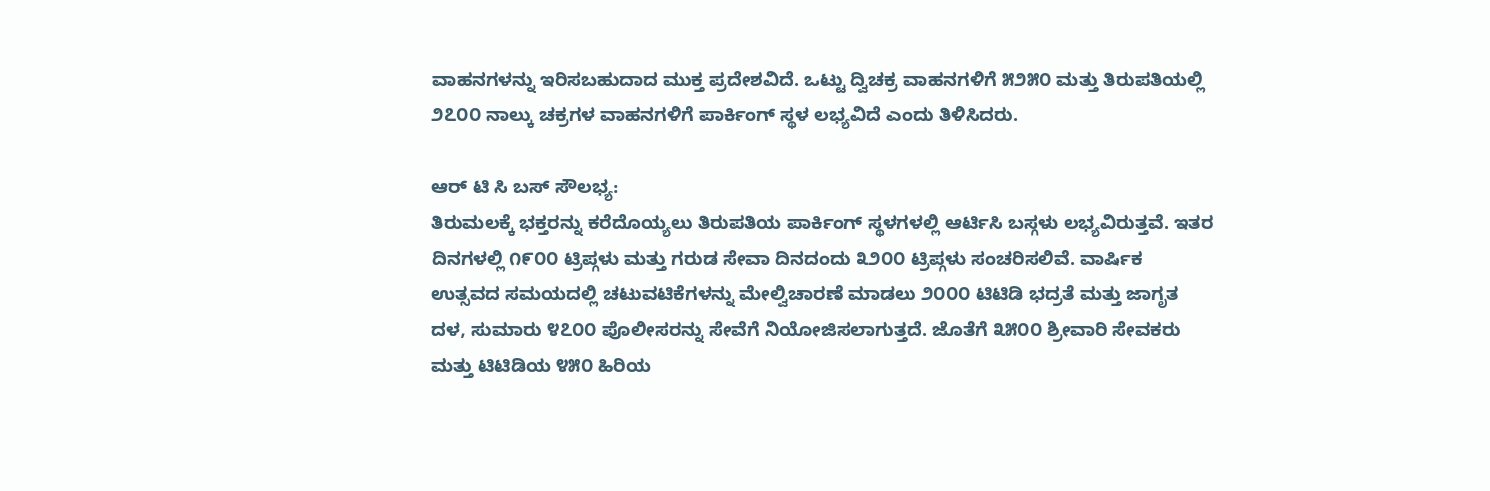ವಾಹನಗಳನ್ನು ಇರಿಸಬಹುದಾದ ಮುಕ್ತ ಪ್ರದೇಶವಿದೆ. ಒಟ್ಟು ದ್ವಿಚಕ್ರ ವಾಹನಗಳಿಗೆ ೫೨೫೦ ಮತ್ತು ತಿರುಪತಿಯಲ್ಲಿ ೨೭೦೦ ನಾಲ್ಕು ಚಕ್ರಗಳ ವಾಹನಗಳಿಗೆ ಪಾರ್ಕಿಂಗ್ ಸ್ಥಳ ಲಭ್ಯವಿದೆ ಎಂದು ತಿಳಿಸಿದರು.

ಆರ್ ಟಿ ಸಿ ಬಸ್ ಸೌಲಭ್ಯ:
ತಿರುಮಲಕ್ಕೆ ಭಕ್ತರನ್ನು ಕರೆದೊಯ್ಯಲು ತಿರುಪತಿಯ ಪಾರ್ಕಿಂಗ್ ಸ್ಥಳಗಳಲ್ಲಿ ಆರ್ಟಿಸಿ ಬಸ್ಗಳು ಲಭ್ಯವಿರುತ್ತವೆ. ಇತರ ದಿನಗಳಲ್ಲಿ ೧೯೦೦ ಟ್ರಿಪ್ಗಳು ಮತ್ತು ಗರುಡ ಸೇವಾ ದಿನದಂದು ೩೨೦೦ ಟ್ರಿಪ್ಗಳು ಸಂಚರಿಸಲಿವೆ. ವಾರ್ಷಿಕ ಉತ್ಸವದ ಸಮಯದಲ್ಲಿ ಚಟುವಟಿಕೆಗಳನ್ನು ಮೇಲ್ವಿಚಾರಣೆ ಮಾಡಲು ೨೦೦೦ ಟಿಟಿಡಿ ಭದ್ರತೆ ಮತ್ತು ಜಾಗೃತ ದಳ, ಸುಮಾರು ೪೭೦೦ ಪೊಲೀಸರನ್ನು ಸೇವೆಗೆ ನಿಯೋಜಿಸಲಾಗುತ್ತದೆ. ಜೊತೆಗೆ ೩೫೦೦ ಶ್ರೀವಾರಿ ಸೇವಕರು ಮತ್ತು ಟಿಟಿಡಿಯ ೪೫೦ ಹಿರಿಯ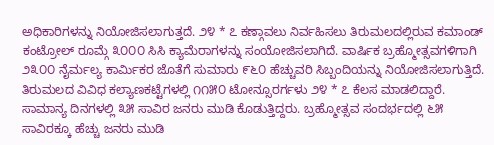ಅಧಿಕಾರಿಗಳನ್ನು ನಿಯೋಜಿಸಲಾಗುತ್ತದೆ. ೨೪ * ೭ ಕಣ್ಗಾವಲು ನಿರ್ವಹಿಸಲು ತಿರುಮಲದಲ್ಲಿರುವ ಕಮಾಂಡ್ ಕಂಟ್ರೋಲ್ ರೂಮ್ಗೆ ೩೦೦೦ ಸಿಸಿ ಕ್ಯಾಮೆರಾಗಳನ್ನು ಸಂಯೋಜಿಸಲಾಗಿದೆ. ವಾರ್ಷಿಕ ಬ್ರಹ್ಮೋತ್ಸವಗಳಿಗಾಗಿ ೨೩೦೦ ನೈರ್ಮಲ್ಯ ಕಾರ್ಮಿಕರ ಜೊತೆಗೆ ಸುಮಾರು ೯೬೦ ಹೆಚ್ಚುವರಿ ಸಿಬ್ಬಂದಿಯನ್ನು ನಿಯೋಜಿಸಲಾಗುತ್ತಿದೆ. ತಿರುಮಲದ ವಿವಿಧ ಕಲ್ಯಾಣಕಟ್ಟೆಗಳಲ್ಲಿ ೧೧೫೦ ಟೋನ್ಸೂರರ್ಗಳು ೨೪ * ೭ ಕೆಲಸ ಮಾಡಲಿದ್ದಾರೆ. ಸಾಮಾನ್ಯ ದಿನಗಳಲ್ಲಿ ೩೫ ಸಾವಿರ ಜನರು ಮುಡಿ ಕೊಡುತ್ತಿದ್ದರು. ಬ್ರಹ್ಮೋತ್ಸವ ಸಂದರ್ಭದಲ್ಲಿ ೬೫ ಸಾವಿರಕ್ಕೂ ಹೆಚ್ಚು ಜನರು ಮುಡಿ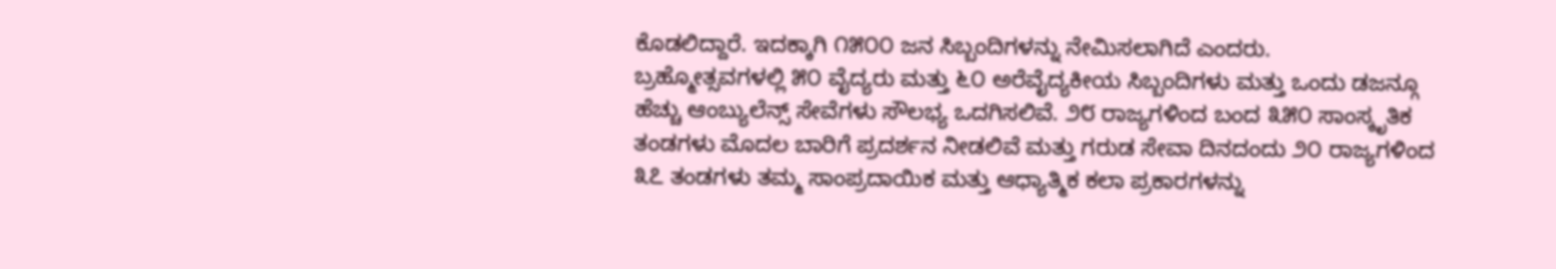ಕೊಡಲಿದ್ದಾರೆ. ಇದಕ್ಕಾಗಿ ೧೫೦೦ ಜನ ಸಿಬ್ಬಂದಿಗಳನ್ನು ನೇಮಿಸಲಾಗಿದೆ ಎಂದರು.
ಬ್ರಹ್ಮೋತ್ಸವಗಳಲ್ಲಿ ೫೦ ವೈದ್ಯರು ಮತ್ತು ೬೦ ಅರೆವೈದ್ಯಕೀಯ ಸಿಬ್ಬಂದಿಗಳು ಮತ್ತು ಒಂದು ಡಜನ್ಗೂ ಹೆಚ್ಚು ಆಂಬ್ಯುಲೆನ್ಸ್ ಸೇವೆಗಳು ಸೌಲಭ್ಯ ಒದಗಿಸಲಿವೆ. ೨೮ ರಾಜ್ಯಗಳಿಂದ ಬಂದ ೩೫೦ ಸಾಂಸ್ಕೃತಿಕ ತಂಡಗಳು ಮೊದಲ ಬಾರಿಗೆ ಪ್ರದರ್ಶನ ನೀಡಲಿವೆ ಮತ್ತು ಗರುಡ ಸೇವಾ ದಿನದಂದು ೨೦ ರಾಜ್ಯಗಳಿಂದ ೩೭ ತಂಡಗಳು ತಮ್ಮ ಸಾಂಪ್ರದಾಯಿಕ ಮತ್ತು ಆಧ್ಯಾತ್ಮಿಕ ಕಲಾ ಪ್ರಕಾರಗಳನ್ನು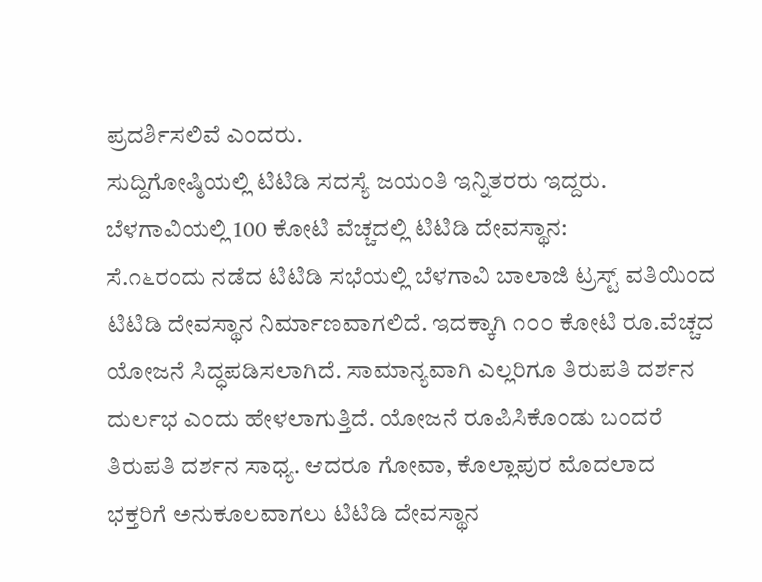ಪ್ರದರ್ಶಿಸಲಿವೆ ಎಂದರು.
ಸುದ್ದಿಗೋಷ್ಠಿಯಲ್ಲಿ ಟಿಟಿಡಿ ಸದಸ್ಯೆ ಜಯಂತಿ ಇನ್ನಿತರರು ಇದ್ದರು.
ಬೆಳಗಾವಿಯಲ್ಲಿ 100 ಕೋಟಿ ವೆಚ್ಚದಲ್ಲಿ ಟಿಟಿಡಿ ದೇವಸ್ಥಾನ:
ಸೆ.೧೬ರಂದು ನಡೆದ ಟಿಟಿಡಿ ಸಭೆಯಲ್ಲಿ ಬೆಳಗಾವಿ ಬಾಲಾಜಿ ಟ್ರಸ್ಟ್ ವತಿಯಿಂದ ಟಿಟಿಡಿ ದೇವಸ್ಥಾನ ನಿರ್ಮಾಣವಾಗಲಿದೆ. ಇದಕ್ಕಾಗಿ ೧೦೦ ಕೋಟಿ ರೂ.ವೆಚ್ಚದ ಯೋಜನೆ ಸಿದ್ಧಪಡಿಸಲಾಗಿದೆ. ಸಾಮಾನ್ಯವಾಗಿ ಎಲ್ಲರಿಗೂ ತಿರುಪತಿ ದರ್ಶನ ದುರ್ಲಭ ಎಂದು ಹೇಳಲಾಗುತ್ತಿದೆ. ಯೋಜನೆ ರೂಪಿಸಿಕೊಂಡು ಬಂದರೆ ತಿರುಪತಿ ದರ್ಶನ ಸಾಧ್ಯ. ಆದರೂ ಗೋವಾ, ಕೊಲ್ಲಾಪುರ ಮೊದಲಾದ ಭಕ್ತರಿಗೆ ಅನುಕೂಲವಾಗಲು ಟಿಟಿಡಿ ದೇವಸ್ಥಾನ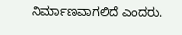ನಿರ್ಮಾಣವಾಗಲಿದೆ ಎಂದರು.